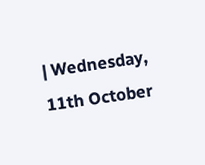| Wednesday, 11th October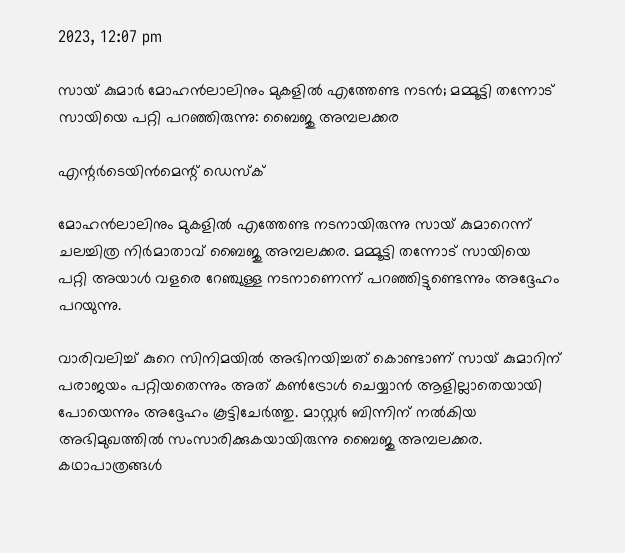2023, 12:07 pm

സായ് കുമാര്‍ മോഹന്‍ലാലിനും മുകളില്‍ എത്തേണ്ട നടന്‍; മമ്മൂട്ടി തന്നോട് സായിയെ പറ്റി പറഞ്ഞിരുന്നു: ബൈജു അമ്പലക്കര

എന്റര്‍ടെയിന്‍മെന്റ് ഡെസ്‌ക്

മോഹന്‍ലാലിനും മുകളില്‍ എത്തേണ്ട നടനായിരുന്നു സായ് കുമാറെന്ന് ചലച്ചിത്ര നിര്‍മാതാവ് ബൈജു അമ്പലക്കര. മമ്മൂട്ടി തന്നോട് സായിയെ പറ്റി അയാള്‍ വളരെ റേഞ്ചുള്ള നടനാണെന്ന് പറഞ്ഞിട്ടുണ്ടെന്നും അദ്ദേഹം പറയുന്നു.

വാരിവലിച്ച് കുറെ സിനിമയില്‍ അഭിനയിച്ചത് കൊണ്ടാണ് സായ് കുമാറിന് പരാജയം പറ്റിയതെന്നും അത് കണ്‍ട്രോള്‍ ചെയ്യാന്‍ ആളില്ലാതെയായി പോയെന്നും അദ്ദേഹം കൂട്ടിചേര്‍ത്തു. മാസ്റ്റര്‍ ബിന്നിന് നല്‍കിയ അഭിമുഖത്തില്‍ സംസാരിക്കുകയായിരുന്നു ബൈജു അമ്പലക്കര. കഥാപാത്രങ്ങള്‍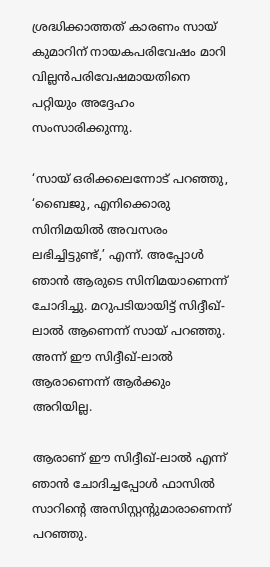ശ്രദ്ധിക്കാത്തത് കാരണം സായ് കുമാറിന് നായകപരിവേഷം മാറി വില്ലന്‍പരിവേഷമായതിനെ പറ്റിയും അദ്ദേഹം സംസാരിക്കുന്നു.

‘സായ് ഒരിക്കലെന്നോട് പറഞ്ഞു, ‘ബൈജു, എനിക്കൊരു സിനിമയില്‍ അവസരം ലഭിച്ചിട്ടുണ്ട്,’ എന്ന്. അപ്പോള്‍ ഞാന്‍ ആരുടെ സിനിമയാണെന്ന് ചോദിച്ചു. മറുപടിയായിട്ട് സിദ്ദീഖ്-ലാല്‍ ആണെന്ന് സായ് പറഞ്ഞു. അന്ന് ഈ സിദ്ദീഖ്-ലാല്‍ ആരാണെന്ന് ആര്‍ക്കും അറിയില്ല.

ആരാണ് ഈ സിദ്ദീഖ്-ലാല്‍ എന്ന് ഞാന്‍ ചോദിച്ചപ്പോള്‍ ഫാസില്‍ സാറിന്റെ അസിസ്റ്റന്റുമാരാണെന്ന് പറഞ്ഞു.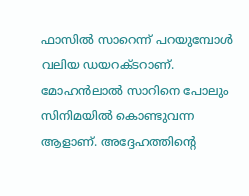ഫാസില്‍ സാറെന്ന് പറയുമ്പോള്‍ വലിയ ഡയറക്ടറാണ്. മോഹന്‍ലാല്‍ സാറിനെ പോലും സിനിമയില്‍ കൊണ്ടുവന്ന ആളാണ്. അദ്ദേഹത്തിന്റെ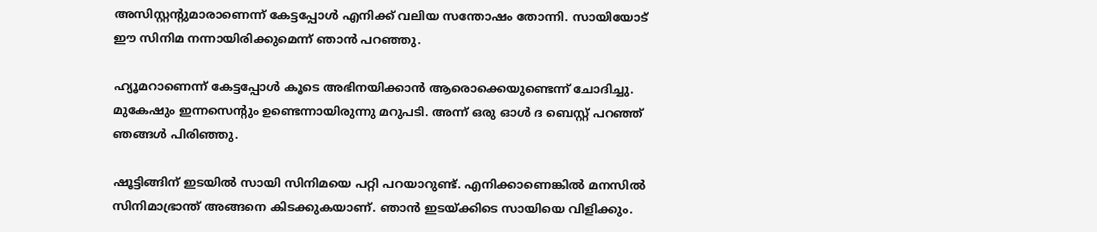അസിസ്റ്റന്റുമാരാണെന്ന് കേട്ടപ്പോള്‍ എനിക്ക് വലിയ സന്തോഷം തോന്നി. സായിയോട് ഈ സിനിമ നന്നായിരിക്കുമെന്ന് ഞാന്‍ പറഞ്ഞു.

ഹ്യൂമറാണെന്ന് കേട്ടപ്പോള്‍ കൂടെ അഭിനയിക്കാന്‍ ആരൊക്കെയുണ്ടെന്ന് ചോദിച്ചു. മുകേഷും ഇന്നസെന്റും ഉണ്ടെന്നായിരുന്നു മറുപടി. അന്ന് ഒരു ഓള്‍ ദ ബെസ്റ്റ് പറഞ്ഞ് ഞങ്ങള്‍ പിരിഞ്ഞു.

ഷൂട്ടിങ്ങിന് ഇടയില്‍ സായി സിനിമയെ പറ്റി പറയാറുണ്ട്. എനിക്കാണെങ്കില്‍ മനസില്‍ സിനിമാഭ്രാന്ത് അങ്ങനെ കിടക്കുകയാണ്. ഞാന്‍ ഇടയ്ക്കിടെ സായിയെ വിളിക്കും.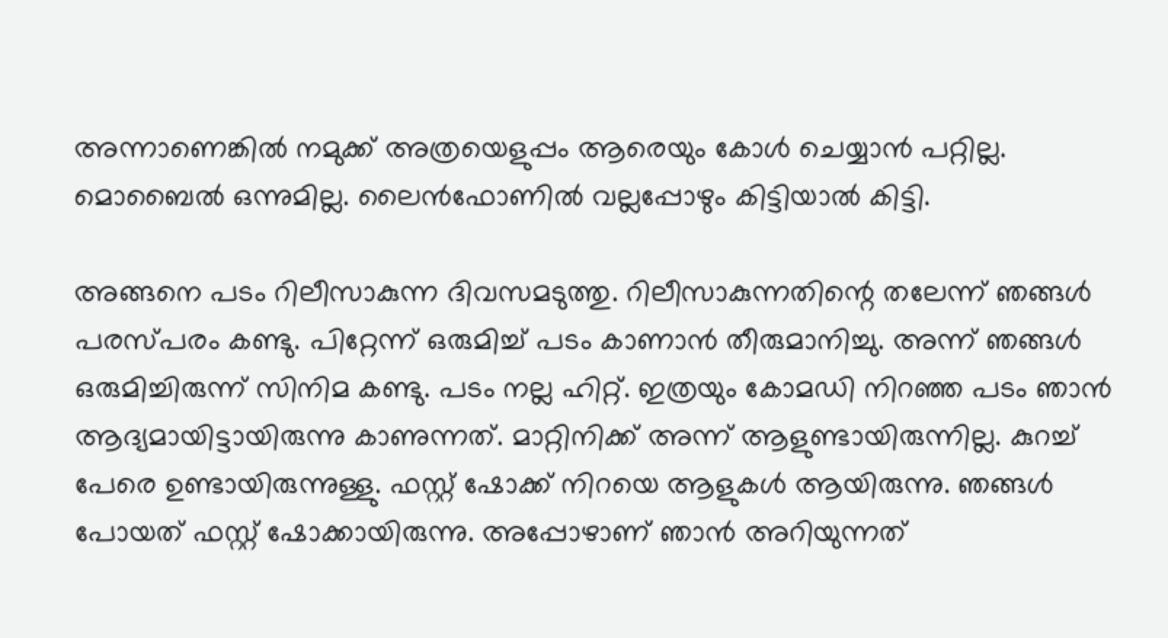അന്നാണെങ്കില്‍ നമുക്ക് അത്രയെളുപ്പം ആരെയും കോള്‍ ചെയ്യാന്‍ പറ്റില്ല. മൊബൈല്‍ ഒന്നുമില്ല. ലൈന്‍ഫോണില്‍ വല്ലപ്പോഴും കിട്ടിയാല്‍ കിട്ടി.

അങ്ങനെ പടം റിലീസാകുന്ന ദിവസമടുത്തു. റിലീസാകുന്നതിന്റെ തലേന്ന് ഞങ്ങള്‍ പരസ്പരം കണ്ടു. പിറ്റേന്ന് ഒരുമിച്ച് പടം കാണാന്‍ തീരുമാനിച്ചു. അന്ന് ഞങ്ങള്‍ ഒരുമിച്ചിരുന്ന് സിനിമ കണ്ടു. പടം നല്ല ഹിറ്റ്. ഇത്രയും കോമഡി നിറഞ്ഞ പടം ഞാന്‍ ആദ്യമായിട്ടായിരുന്നു കാണുന്നത്. മാറ്റിനിക്ക് അന്ന് ആളുണ്ടായിരുന്നില്ല. കുറച്ച് പേരെ ഉണ്ടായിരുന്നുള്ളു. ഫസ്റ്റ് ഷോക്ക് നിറയെ ആളുകള്‍ ആയിരുന്നു. ഞങ്ങള്‍ പോയത് ഫസ്റ്റ് ഷോക്കായിരുന്നു. അപ്പോഴാണ് ഞാന്‍ അറിയുന്നത്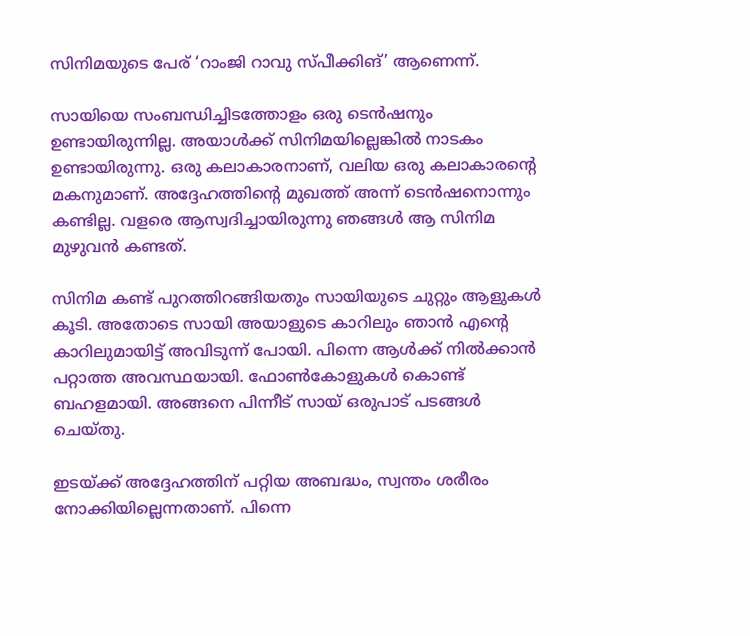സിനിമയുടെ പേര് ‘റാംജി റാവു സ്പീക്കിങ്’ ആണെന്ന്.

സായിയെ സംബന്ധിച്ചിടത്തോളം ഒരു ടെന്‍ഷനും ഉണ്ടായിരുന്നില്ല. അയാള്‍ക്ക് സിനിമയില്ലെങ്കില്‍ നാടകം ഉണ്ടായിരുന്നു. ഒരു കലാകാരനാണ്, വലിയ ഒരു കലാകാരന്റെ മകനുമാണ്. അദ്ദേഹത്തിന്റെ മുഖത്ത് അന്ന് ടെന്‍ഷനൊന്നും കണ്ടില്ല. വളരെ ആസ്വദിച്ചായിരുന്നു ഞങ്ങള്‍ ആ സിനിമ മുഴുവന്‍ കണ്ടത്.

സിനിമ കണ്ട് പുറത്തിറങ്ങിയതും സായിയുടെ ചുറ്റും ആളുകള്‍ കൂടി. അതോടെ സായി അയാളുടെ കാറിലും ഞാന്‍ എന്റെ കാറിലുമായിട്ട് അവിടുന്ന് പോയി. പിന്നെ ആള്‍ക്ക് നില്‍ക്കാന്‍ പറ്റാത്ത അവസ്ഥയായി. ഫോണ്‍കോളുകള്‍ കൊണ്ട് ബഹളമായി. അങ്ങനെ പിന്നീട് സായ് ഒരുപാട് പടങ്ങള്‍ ചെയ്തു.

ഇടയ്ക്ക് അദ്ദേഹത്തിന് പറ്റിയ അബദ്ധം, സ്വന്തം ശരീരം നോക്കിയില്ലെന്നതാണ്. പിന്നെ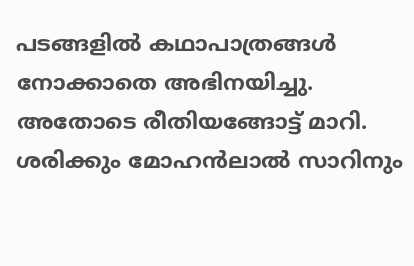പടങ്ങളില്‍ കഥാപാത്രങ്ങള്‍ നോക്കാതെ അഭിനയിച്ചു. അതോടെ രീതിയങ്ങോട്ട് മാറി. ശരിക്കും മോഹന്‍ലാല്‍ സാറിനും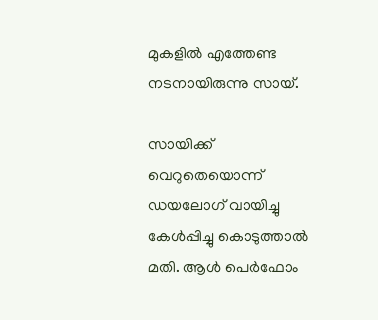മുകളില്‍ എത്തേണ്ട നടനായിരുന്നു സായ്.

സായിക്ക് വെറുതെയൊന്ന് ഡയലോഗ് വായിച്ചു കേള്‍പ്പിച്ചു കൊടുത്താല്‍ മതി. ആള്‍ പെര്‍ഫോം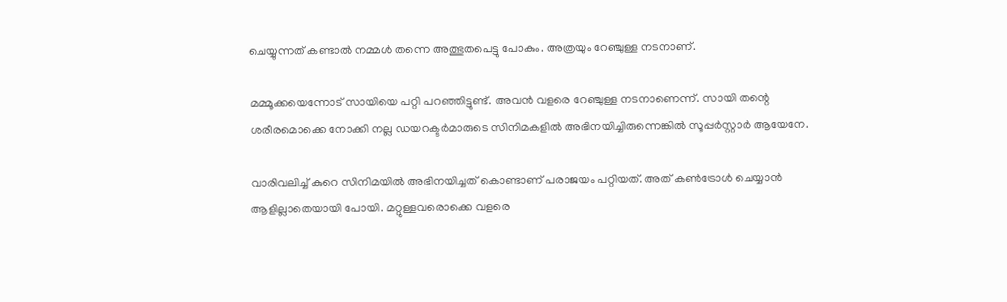ചെയ്യുന്നത് കണ്ടാല്‍ നമ്മള്‍ തന്നെ അത്ഭുതപെട്ടു പോകും. അത്രയും റേഞ്ചുള്ള നടനാണ്.

മമ്മൂക്കയെന്നോട് സായിയെ പറ്റി പറഞ്ഞിട്ടുണ്ട്. അവന്‍ വളരെ റേഞ്ചുള്ള നടനാണെന്ന്. സായി തന്റെ ശരീരമൊക്കെ നോക്കി നല്ല ഡയറക്ടര്‍മാരുടെ സിനിമകളില്‍ അഭിനയിച്ചിരുന്നെങ്കില്‍ സൂപ്പര്‍സ്റ്റാര്‍ ആയേനേ.

വാരിവലിച്ച് കുറെ സിനിമയില്‍ അഭിനയിച്ചത് കൊണ്ടാണ് പരാജയം പറ്റിയത്. അത് കണ്‍ട്രോള്‍ ചെയ്യാന്‍ ആളില്ലാതെയായി പോയി. മറ്റുള്ളവരൊക്കെ വളരെ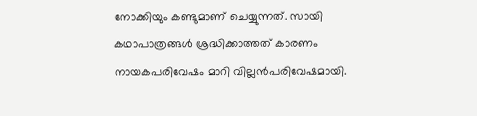നോക്കിയും കണ്ടുമാണ് ചെയ്യുന്നത്. സായി കഥാപാത്രങ്ങള്‍ ശ്രദ്ധിക്കാത്തത് കാരണം നായകപരിവേഷം മാറി വില്ലന്‍പരിവേഷമായി.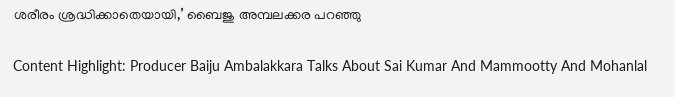ശരീരം ശ്രദ്ധിക്കാതെയായി,’ ബൈജു അമ്പലക്കര പറഞ്ഞു

Content Highlight: Producer Baiju Ambalakkara Talks About Sai Kumar And Mammootty And Mohanlal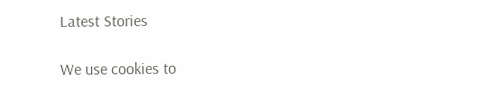Latest Stories

We use cookies to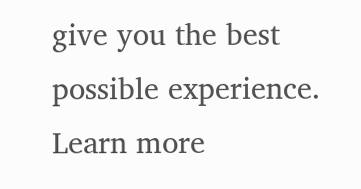give you the best possible experience. Learn more